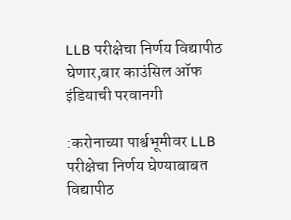LLB परीक्षेचा निर्णय विद्यापीठ घेणार,बार काउंसिल ऑफ इंडियाची परवानगी

:करोनाच्या पार्श्वभूमीवर LLB परीक्षेचा निर्णय घेण्याबाबत विद्यापीठ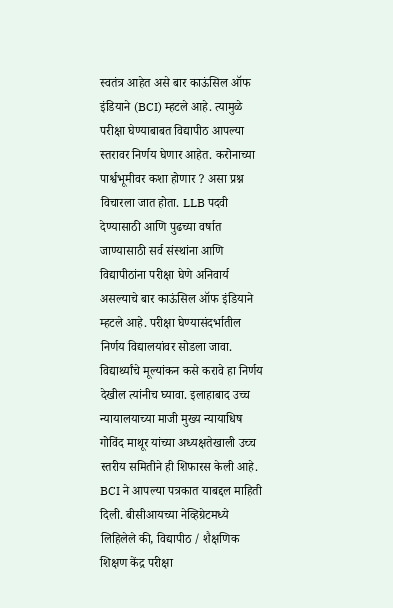स्वतंत्र आहेत असे बार काऊंसिल ऑफ इंडियाने (BCI) म्हटले आहे. त्यामुळे परीक्षा घेण्याबाबत विद्यापीठ आपल्या स्तरावर निर्णय घेणार आहेत. करोनाच्या पार्श्वभूमीवर कशा होणार ? असा प्रश्न विचारला जात होता. LLB पदवी देण्यासाठी आणि पुढच्या वर्षात जाण्यासाठी सर्व संस्थांना आणि विद्यापीठांना परीक्षा घेणे अनिवार्य असल्याचे बार काऊंसिल ऑफ इंडियाने म्हटले आहे. परीक्षा घेण्यासंदर्भातील निर्णय विद्यालयांवर सोडला जावा. विद्यार्थ्यांचे मूल्यांकन कसे करावे हा निर्णय देखील त्यांनीच घ्यावा. इलाहाबाद उच्च न्यायालयाच्या माजी मुख्य न्यायाधिष गोविंद माथूर यांच्या अध्यक्षतेखाली उच्च स्तरीय समितीने ही शिफारस केली आहे. BCI ने आपल्या पत्रकात याबद्दल माहिती दिली. बीसीआयच्या नेव्हिग्रेटमध्ये लिहिलेले की, विद्यापीठ / शैक्षणिक शिक्षण केंद्र परीक्षा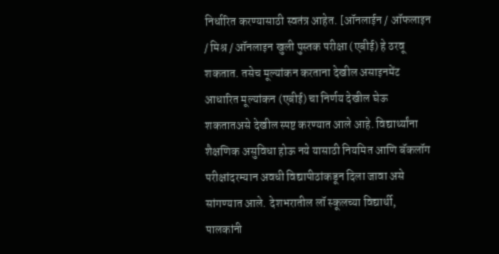निर्धारित करण्यासाठी स्वतंत्र आहेत. [ऑनलाईन / ऑफलाइन / मिश्र / ऑनलाइन खुली पुस्तक परीक्षा (एबीई) हे ठरवू शकतात. तसेच मूल्यांकन करताना देखील असाइनमेंट आधारित मूल्यांकन (एबीई) चा निर्णय देखील घेऊ शकतातअसे देखील स्पष्ट करण्यात आले आहे. विद्यार्थ्यांना शैक्षणिक असुविधा होऊ नये यासाठी नियमित आणि बॅकलॉग परीक्षांदरम्यान अवधी विद्यापीठांकडून दिला जावा असे सांगण्यात आले. देशभरातील लॉ स्कूलच्या विद्यार्थी, पालकांनी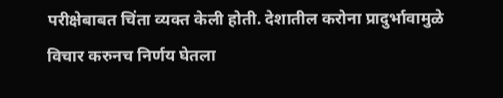परीक्षेबाबत चिंता व्यक्त केली होती. देशातील करोना प्रादुर्भावामुळे विचार करुनच निर्णय घेतला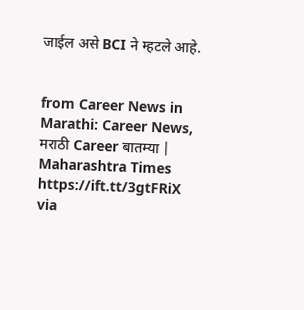जाईल असे BCI ने म्हटले आहे.


from Career News in Marathi: Career News, मराठी Career बातम्या | Maharashtra Times https://ift.tt/3gtFRiX
via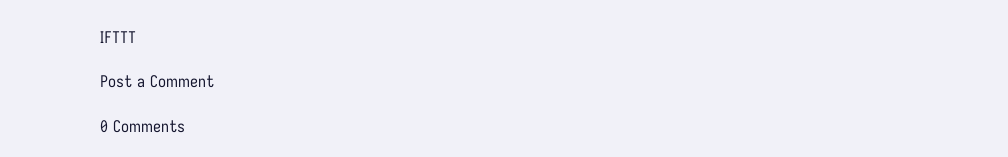IFTTT

Post a Comment

0 Comments